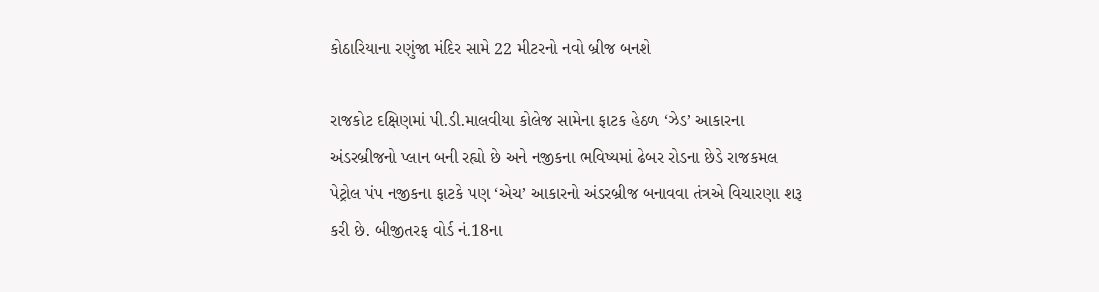કોઠારિયાના રણુંજા મંદિર સામે 22 મીટરનો નવો બ્રીજ બનશે

રાજકોટ દક્ષિણમાં પી.ડી.માલવીયા કોલેજ સામેના ફાટક હેઠળ ‘ઝેડ’ આકારના અંડરબ્રીજનો પ્લાન બની રહ્યો છે અને નજીકના ભવિષ્યમાં ઢેબર રોડના છેડે રાજકમલ પેટ્રોલ પંપ નજીકના ફાટકે પણ ‘એચ’ આકારનો અંડરબ્રીજ બનાવવા તંત્રએ વિચારણા શરૂ કરી છે. બીજીતરફ વોર્ડ નં.18ના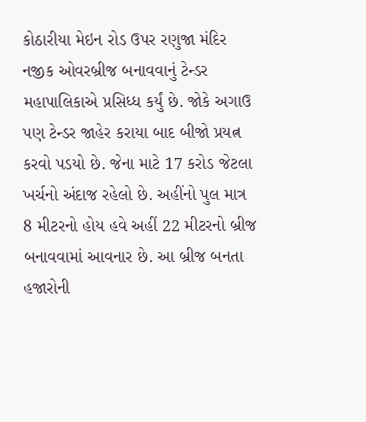કોઠારીયા મેઇન રોડ ઉપર રણુજા મંદિર નજીક ઓવરબ્રીજ બનાવવાનું ટેન્ડર મહાપાલિકાએ પ્રસિધ્ધ કર્યું છે. જોકે અગાઉ પણ ટેન્ડર જાહેર કરાયા બાદ બીજો પ્રયત્ન કરવો પડયો છે. જેના માટે 17 કરોડ જેટલા ખર્ચનો અંદાજ રહેલો છે. અહીંનો પુલ માત્ર 8 મીટરનો હોય હવે અહીં 22 મીટરનો બ્રીજ બનાવવામાં આવનાર છે. આ બ્રીજ બનતા હજારોની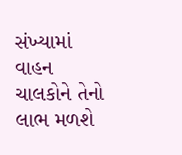સંખ્યામાં વાહન ચાલકોને તેનો લાભ મળશે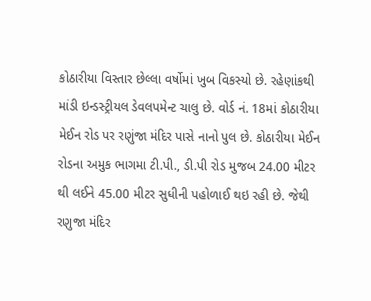કોઠારીયા વિસ્તાર છેલ્લા વર્ષોમાં ખુબ વિકસ્યો છે. રહેણાંકથી માંડી ઇન્ડસ્ટ્રીયલ ડેવલપમેન્ટ ચાલુ છે. વોર્ડ નં. 18માં કોઠારીયા મેઈન રોડ પર રણુંજા મંદિર પાસે નાનો પુલ છે. કોઠારીયા મેઈન રોડના અમુક ભાગમા ટી.પી., ડી.પી રોડ મુજબ 24.00 મીટર થી લઈને 45.00 મીટર સુધીની પહોળાઈ થઇ રહી છે. જેથી રણુજા મંદિર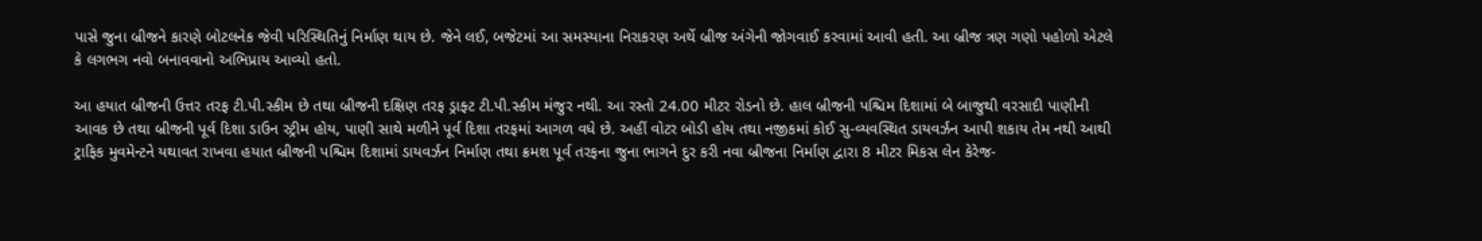પાસે જુના બ્રીજને કારણે બોટલનેક જેવી પરિસ્થિતિનું નિર્માણ થાય છે. જેને લઈ, બજેટમાં આ સમસ્યાના નિરાકરણ અર્થે બ્રીજ અંગેની જોગવાઈ કરવામાં આવી હતી. આ બ્રીજ ત્રણ ગણો પહોળો એટલે કે લગભગ નવો બનાવવાનો અભિપ્રાય આવ્યો હતો.

આ હયાત બ્રીજની ઉત્તર તરફ ટી.પી.સ્કીમ છે તથા બ્રીજની દક્ષિણ તરફ ડ્રાફ્ટ ટી.પી.સ્કીમ મંજુર નથી. આ રસ્તો 24.00 મીટર રોડનો છે. હાલ બ્રીજની પશ્ચિમ દિશામાં બે બાજુથી વરસાદી પાણીની આવક છે તથા બ્રીજની પૂર્વ દિશા ડાઉન સ્ટ્રીમ હોય, પાણી સાથે મળીને પૂર્વ દિશા તરફમાં આગળ વધે છે. અહીં વોટર બોડી હોય તથા નજીકમાં કોઈ સુ-વ્યવસ્થિત ડાયવર્ઝન આપી શકાય તેમ નથી આથી ટ્રાફિક મુવમેન્ટને યથાવત રાખવા હયાત બ્રીજની પશ્ચિમ દિશામાં ડાયવર્ઝન નિર્માણ તથા ક્રમશ પૂર્વ તરફના જુના ભાગને દુર કરી નવા બ્રીજના નિર્માણ દ્વારા 8 મીટર મિકસ લેન કેરેજ-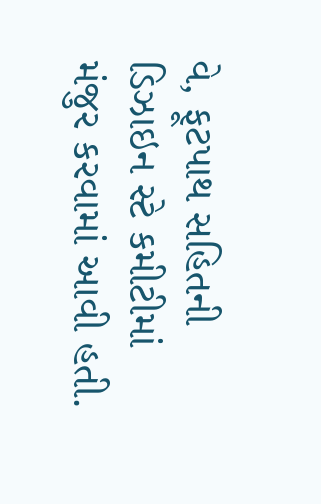વે, ફૂટપાથ સહિતની ડિઝાઇન સ્ટે કમીટીમાં મંજુર કરવામાં આવી હતી.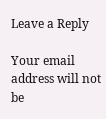Leave a Reply

Your email address will not be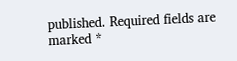published. Required fields are marked *